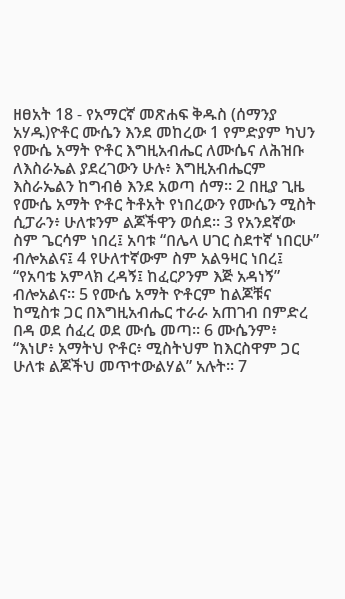ዘፀአት 18 - የአማርኛ መጽሐፍ ቅዱስ (ሰማንያ አሃዱ)ዮቶር ሙሴን እንደ መከረው 1 የምድያም ካህን የሙሴ አማት ዮቶር እግዚአብሔር ለሙሴና ለሕዝቡ ለእስራኤል ያደረገውን ሁሉ፥ እግዚአብሔርም እስራኤልን ከግብፅ እንደ አወጣ ሰማ። 2 በዚያ ጊዜ የሙሴ አማት ዮቶር ትቶአት የነበረውን የሙሴን ሚስት ሲፓራን፥ ሁለቱንም ልጆችዋን ወሰደ። 3 የአንደኛው ስም ጌርሳም ነበረ፤ አባቱ “በሌላ ሀገር ስደተኛ ነበርሁ” ብሎአልና፤ 4 የሁለተኛውም ስም አልዓዛር ነበረ፤ “የአባቴ አምላክ ረዳኝ፤ ከፈርዖንም እጅ አዳነኝ” ብሎአልና። 5 የሙሴ አማት ዮቶርም ከልጆቹና ከሚስቱ ጋር በእግዚአብሔር ተራራ አጠገብ በምድረ በዳ ወደ ሰፈረ ወደ ሙሴ መጣ። 6 ሙሴንም፥ “እነሆ፥ አማትህ ዮቶር፥ ሚስትህም ከእርስዋም ጋር ሁለቱ ልጆችህ መጥተውልሃል” አሉት። 7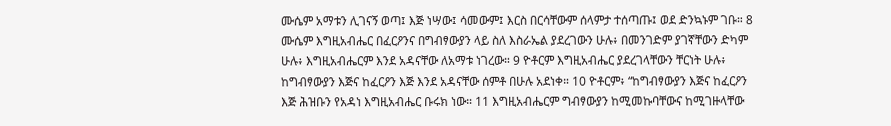ሙሴም አማቱን ሊገናኝ ወጣ፤ እጅ ነሣው፤ ሳመውም፤ እርስ በርሳቸውም ሰላምታ ተሰጣጡ፤ ወደ ድንኳኑም ገቡ። 8 ሙሴም እግዚአብሔር በፈርዖንና በግብፃውያን ላይ ስለ እስራኤል ያደረገውን ሁሉ፥ በመንገድም ያገኛቸውን ድካም ሁሉ፥ እግዚአብሔርም እንደ አዳናቸው ለአማቱ ነገረው። 9 ዮቶርም እግዚአብሔር ያደረገላቸውን ቸርነት ሁሉ፥ ከግብፃውያን እጅና ከፈርዖን እጅ እንደ አዳናቸው ሰምቶ በሁሉ አደነቀ። 10 ዮቶርም፥ “ከግብፃውያን እጅና ከፈርዖን እጅ ሕዝቡን የአዳነ እግዚአብሔር ቡሩክ ነው። 11 እግዚአብሔርም ግብፃውያን ከሚመኩባቸውና ከሚገዙላቸው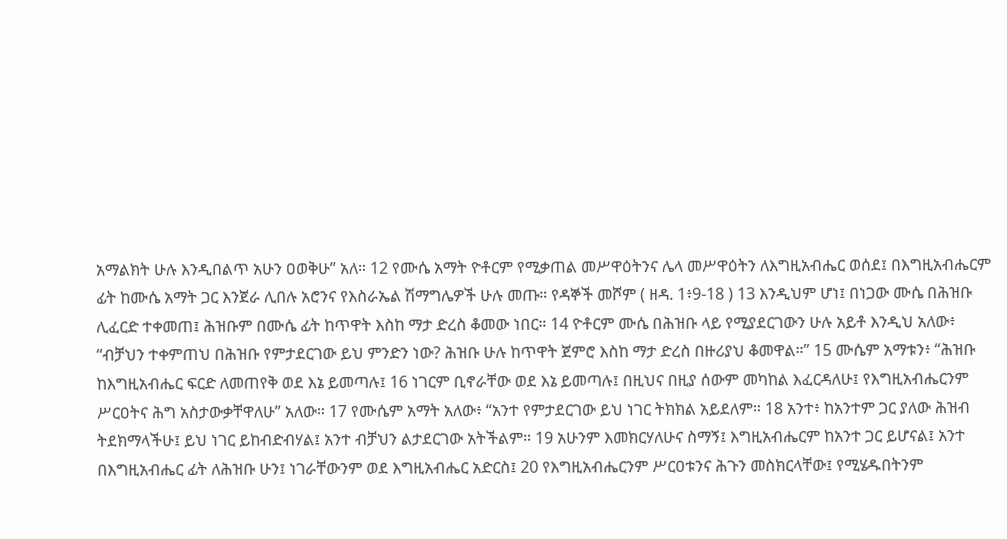አማልክት ሁሉ እንዲበልጥ አሁን ዐወቅሁ” አለ። 12 የሙሴ አማት ዮቶርም የሚቃጠል መሥዋዕትንና ሌላ መሥዋዕትን ለእግዚአብሔር ወሰደ፤ በእግዚአብሔርም ፊት ከሙሴ አማት ጋር እንጀራ ሊበሉ አሮንና የእስራኤል ሽማግሌዎች ሁሉ መጡ። የዳኞች መሾም ( ዘዳ. 1፥9-18 ) 13 እንዲህም ሆነ፤ በነጋው ሙሴ በሕዝቡ ሊፈርድ ተቀመጠ፤ ሕዝቡም በሙሴ ፊት ከጥዋት እስከ ማታ ድረስ ቆመው ነበር። 14 ዮቶርም ሙሴ በሕዝቡ ላይ የሚያደርገውን ሁሉ አይቶ እንዲህ አለው፥ “ብቻህን ተቀምጠህ በሕዝቡ የምታደርገው ይህ ምንድን ነው? ሕዝቡ ሁሉ ከጥዋት ጀምሮ እስከ ማታ ድረስ በዙሪያህ ቆመዋል።” 15 ሙሴም አማቱን፥ “ሕዝቡ ከእግዚአብሔር ፍርድ ለመጠየቅ ወደ እኔ ይመጣሉ፤ 16 ነገርም ቢኖራቸው ወደ እኔ ይመጣሉ፤ በዚህና በዚያ ሰውም መካከል እፈርዳለሁ፤ የእግዚአብሔርንም ሥርዐትና ሕግ አስታውቃቸዋለሁ” አለው። 17 የሙሴም አማት አለው፥ “አንተ የምታደርገው ይህ ነገር ትክክል አይደለም። 18 አንተ፥ ከአንተም ጋር ያለው ሕዝብ ትደክማላችሁ፤ ይህ ነገር ይከብድብሃል፤ አንተ ብቻህን ልታደርገው አትችልም። 19 አሁንም እመክርሃለሁና ስማኝ፤ እግዚአብሔርም ከአንተ ጋር ይሆናል፤ አንተ በእግዚአብሔር ፊት ለሕዝቡ ሁን፤ ነገራቸውንም ወደ እግዚአብሔር አድርስ፤ 20 የእግዚአብሔርንም ሥርዐቱንና ሕጉን መስክርላቸው፤ የሚሄዱበትንም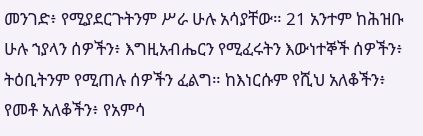መንገድ፥ የሚያደርጉትንም ሥራ ሁሉ አሳያቸው። 21 አንተም ከሕዝቡ ሁሉ ኀያላን ሰዎችን፥ እግዚአብሔርን የሚፈሩትን እውነተኞች ሰዎችን፥ ትዕቢትንም የሚጠሉ ሰዎችን ፈልግ። ከእነርሱም የሺህ አለቆችን፥ የመቶ አለቆችን፥ የአምሳ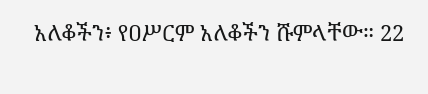አለቆችን፥ የዐሥርም አለቆችን ሹምላቸው። 22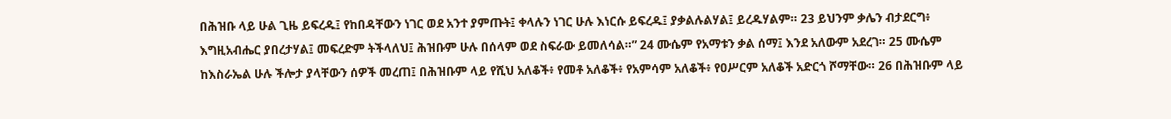በሕዝቡ ላይ ሁል ጊዜ ይፍረዱ፤ የከበዳቸውን ነገር ወደ አንተ ያምጡት፤ ቀላሉን ነገር ሁሉ እነርሱ ይፍረዱ፤ ያቃልሉልሃል፤ ይረዱሃልም። 23 ይህንም ቃሌን ብታደርግ፥ እግዚአብሔር ያበረታሃል፤ መፍረድም ትችላለህ፤ ሕዝቡም ሁሉ በሰላም ወደ ስፍራው ይመለሳል።” 24 ሙሴም የአማቱን ቃል ሰማ፤ እንደ አለውም አደረገ። 25 ሙሴም ከእስራኤል ሁሉ ችሎታ ያላቸውን ሰዎች መረጠ፤ በሕዝቡም ላይ የሺህ አለቆች፥ የመቶ አለቆች፥ የአምሳም አለቆች፥ የዐሥርም አለቆች አድርጎ ሾማቸው። 26 በሕዝቡም ላይ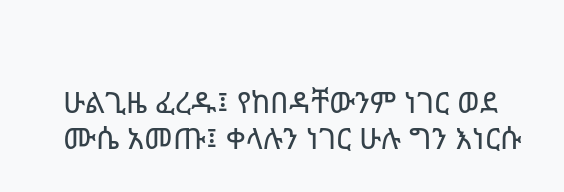ሁልጊዜ ፈረዱ፤ የከበዳቸውንም ነገር ወደ ሙሴ አመጡ፤ ቀላሉን ነገር ሁሉ ግን እነርሱ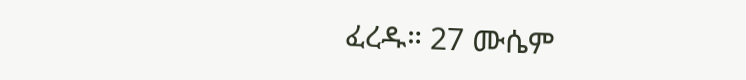ፈረዱ። 27 ሙሴም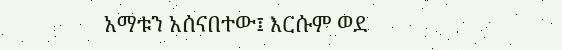አማቱን አሰናበተው፤ እርሱም ወደ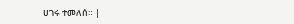ሀገሩ ተመለሰ። |